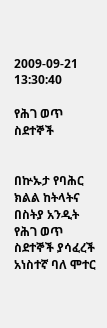2009-09-21 13:30:40

የሕገ ወጥ ስደተኞች


በኵኡታ የባሕር ክልል ከትላትና በስትያ አንዲት የሕገ ወጥ ስደተኞች ያሳፈረች አነስተኛ ባለ ሞተር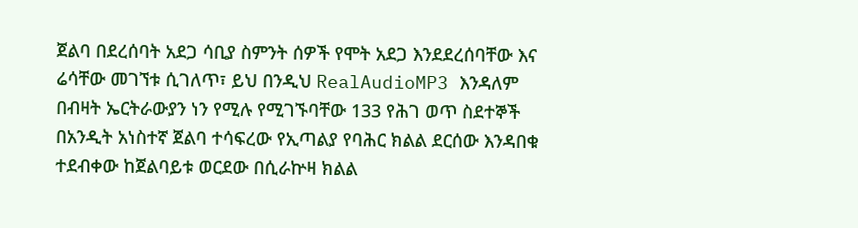ጀልባ በደረሰባት አደጋ ሳቢያ ስምንት ሰዎች የሞት አደጋ እንደደረሰባቸው እና ሬሳቸው መገኘቱ ሲገለጥ፣ ይህ በንዲህ RealAudioMP3 እንዳለም በብዛት ኤርትራውያን ነን የሚሉ የሚገኙባቸው 133 የሕገ ወጥ ስደተኞች በአንዲት አነስተኛ ጀልባ ተሳፍረው የኢጣልያ የባሕር ክልል ደርሰው እንዳበቁ ተደብቀው ከጀልባይቱ ወርደው በሲራኵዛ ክልል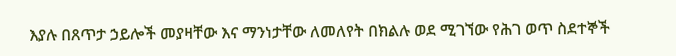እያሉ በጸጥታ ኃይሎች መያዛቸው እና ማንነታቸው ለመለየት በክልሉ ወደ ሚገኘው የሕገ ወጥ ስደተኞች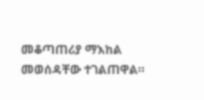መቆጣጠሪያ ማእከል መወሰዳቸው ተገልጠዋል።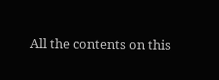All the contents on this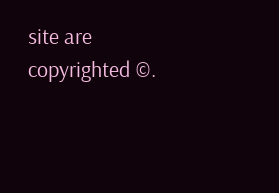site are copyrighted ©.